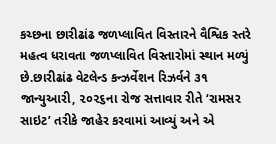કચ્છના છારીઢાંઢ જળપ્લાવિત વિસ્તારને વૈશ્વિક સ્તરે મહત્વ ધરાવતા જળપ્લાવિત વિસ્તારોમાં સ્થાન મળ્યું છે.છારીઢાંઢ વેટલેન્ડ કન્ઝર્વેશન રિઝર્વને ૩૧ જાન્યુઆરી, ૨૦૨૬ના રોજ સત્તાવાર રીતે ‘રામસર સાઇટ’ તરીકે જાહેર કરવામાં આવ્યું અને એ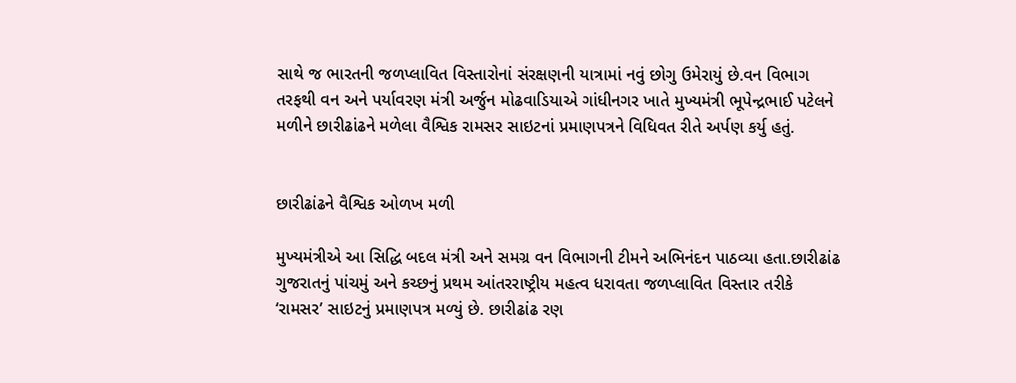સાથે જ ભારતની જળપ્લાવિત વિસ્તારોનાં સંરક્ષણની યાત્રામાં નવું છોગુ ઉમેરાયું છે.વન વિભાગ તરફથી વન અને પર્યાવરણ મંત્રી અર્જુન મોઢવાડિયાએ ગાંધીનગર ખાતે મુખ્યમંત્રી ભૂપેન્દ્રભાઈ પટેલને મળીને છારીઢાંઢને મળેલા વૈશ્વિક રામસર સાઇટનાં પ્રમાણપત્રને વિધિવત રીતે અર્પણ કર્યુ હતું.


છારીઢાંઢને વૈશ્વિક ઓળખ મળી

મુખ્યમંત્રીએ આ સિદ્ધિ બદલ મંત્રી અને સમગ્ર વન વિભાગની ટીમને અભિનંદન પાઠવ્યા હતા.છારીઢાંઢ ગુજરાતનું પાંચમું અને કચ્છનું પ્રથમ આંતરરાષ્ટ્રીય મહત્વ ધરાવતા જળપ્લાવિત વિસ્તાર તરીકે ‘રામસર’ સાઇટનું પ્રમાણપત્ર મળ્યું છે. છારીઢાંઢ રણ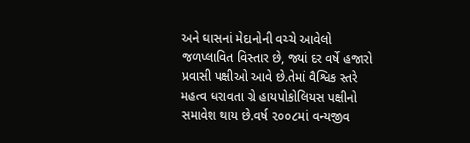અને ઘાસનાં મેદાનોની વચ્ચે આવેલો જળપ્લાવિત વિસ્તાર છે, જ્યાં દર વર્ષે હજારો પ્રવાસી પક્ષીઓ આવે છે.તેમાં વૈશ્વિક સ્તરે મહત્વ ધરાવતા ગ્રે હાયપોકોલિયસ પક્ષીનો સમાવેશ થાય છે.વર્ષ ૨૦૦૮માં વન્યજીવ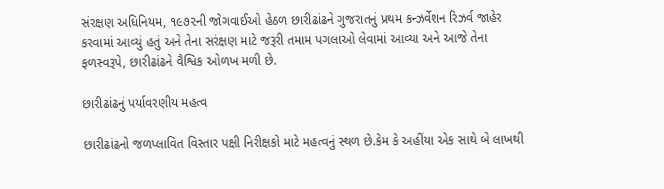સંરક્ષણ અધિનિયમ, ૧૯૭૨ની જોગવાઈઓ હેઠળ છારીઢાંઢને ગુજરાતનું પ્રથમ કન્ઝર્વેશન રિઝર્વ જાહેર કરવામાં આવ્યું હતું અને તેના સરંક્ષણ માટે જરૂરી તમામ પગલાઓ લેવામાં આવ્યા અને આજે તેના ફળસ્વરૂપે, છારીઢાંઢને વૈશ્વિક ઓળખ મળી છે.

છારીઢાંઢનું પર્યાવરણીય મહત્વ

છારીઢાંઢનો જળપ્લાવિત વિસ્તાર પક્ષી નિરીક્ષકો માટે મહત્વનું સ્થળ છે.કેમ કે અહીંયા એક સાથે બે લાખથી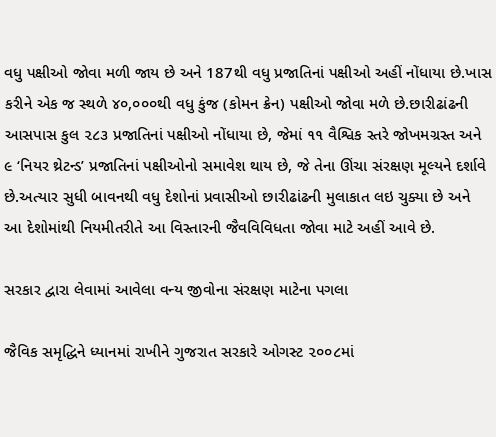વધુ પક્ષીઓ જોવા મળી જાય છે અને 187થી વધુ પ્રજાતિનાં પક્ષીઓ અહીં નોંધાયા છે.ખાસ કરીને એક જ સ્થળે ૪૦,૦૦૦થી વધુ કુંજ (કોમન ક્રેન) પક્ષીઓ જોવા મળે છે.છારીઢાંઢની આસપાસ કુલ ૨૮૩ પ્રજાતિનાં પક્ષીઓ નોંધાયા છે, જેમાં ૧૧ વૈશ્વિક સ્તરે જોખમગ્રસ્ત અને ૯ ‘નિયર થ્રેટન્ડ’ પ્રજાતિનાં પક્ષીઓનો સમાવેશ થાય છે, જે તેના ઊંચા સંરક્ષણ મૂલ્યને દર્શાવે છે.અત્યાર સુધી બાવનથી વધુ દેશોનાં પ્રવાસીઓ છારીઢાંઢની મુલાકાત લઇ ચુક્યા છે અને આ દેશોમાંથી નિયમીતરીતે આ વિસ્તારની જૈવવિવિધતા જોવા માટે અહીં આવે છે.

સરકાર દ્વારા લેવામાં આવેલા વન્ય જીવોના સંરક્ષણ માટેના પગલા

જૈવિક સમૃદ્ધિને ધ્યાનમાં રાખીને ગુજરાત સરકારે ઓગસ્ટ ૨૦૦૮માં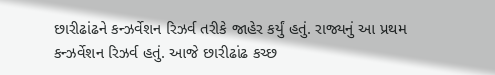છારીઢાંઢને કન્ઝર્વેશન રિઝર્વ તરીકે જાહેર કર્યું હતું. રાજ્યનું આ પ્રથમ કન્ઝર્વેશન રિઝર્વ હતું. આજે છારીઢાંઢ કચ્છ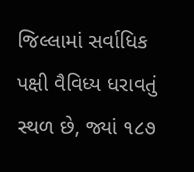જિલ્લામાં સર્વાધિક પક્ષી વૈવિધ્ય ધરાવતું સ્થળ છે, જ્યાં ૧૮૭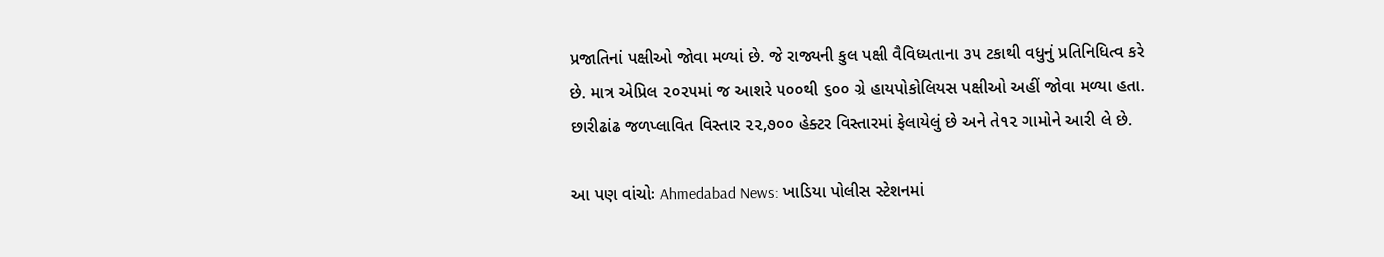પ્રજાતિનાં પક્ષીઓ જોવા મળ્યાં છે. જે રાજ્યની કુલ પક્ષી વૈવિધ્યતાના ૩૫ ટકાથી વધુનું પ્રતિનિધિત્વ કરે છે. માત્ર એપ્રિલ ૨૦૨૫માં જ આશરે ૫૦૦થી ૬૦૦ ગ્રે હાયપોકોલિયસ પક્ષીઓ અહીં જોવા મળ્યા હતા. છારીઢાંઢ જળપ્લાવિત વિસ્તાર ૨૨,૭૦૦ હેક્ટર વિસ્તારમાં ફેલાયેલું છે અને તે૧૨ ગામોને આરી લે છે.

આ પણ વાંચોઃ Ahmedabad News: ખાડિયા પોલીસ સ્ટેશનમાં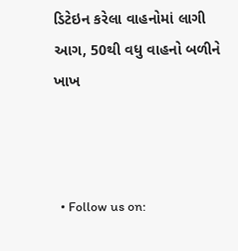ડિટેઇન કરેલા વાહનોમાં લાગી આગ, 50થી વધુ વાહનો બળીને ખાખ



  • Follow us on: